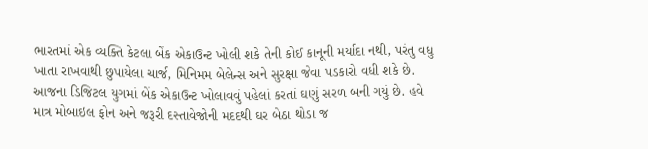ભારતમાં એક વ્યક્તિ કેટલા બેંક એકાઉન્ટ ખોલી શકે તેની કોઈ કાનૂની મર્યાદા નથી, પરંતુ વધુ ખાતા રાખવાથી છુપાયેલા ચાર્જ, મિનિમમ બેલેન્સ અને સુરક્ષા જેવા પડકારો વધી શકે છે. આજના ડિજિટલ યુગમાં બેંક એકાઉન્ટ ખોલાવવું પહેલાં કરતાં ઘણું સરળ બની ગયું છે. હવે માત્ર મોબાઇલ ફોન અને જરૂરી દસ્તાવેજોની મદદથી ઘર બેઠા થોડા જ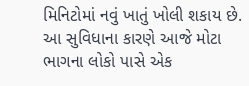મિનિટોમાં નવું ખાતું ખોલી શકાય છે. આ સુવિધાના કારણે આજે મોટા ભાગના લોકો પાસે એક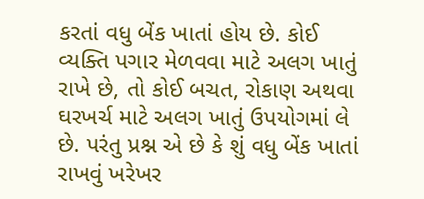કરતાં વધુ બેંક ખાતાં હોય છે. કોઈ વ્યક્તિ પગાર મેળવવા માટે અલગ ખાતું રાખે છે, તો કોઈ બચત, રોકાણ અથવા ઘરખર્ચ માટે અલગ ખાતું ઉપયોગમાં લે છે. પરંતુ પ્રશ્ન એ છે કે શું વધુ બેંક ખાતાં રાખવું ખરેખર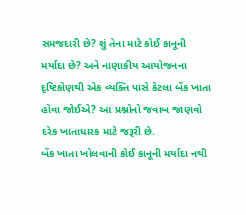સમજદારી છે? શું તેના માટે કોઈ કાનૂની મર્યાદા છે? અને નાણાકીય આયોજનના દૃષ્ટિકોણથી એક વ્યક્તિ પાસે કેટલા બેંક ખાતા હોવા જોઈએ? આ પ્રશ્નોનો જવાબ જાણવો દરેક ખાતાધારક માટે જરૂરી છે.
બેંક ખાતા ખોલવાની કોઈ કાનૂની મર્યાદા નથી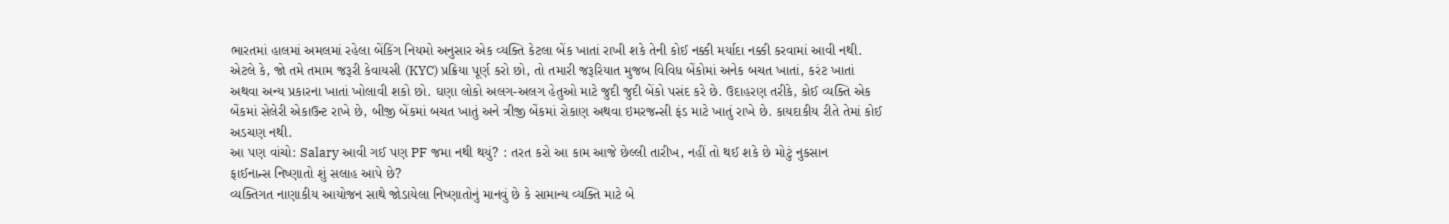ભારતમાં હાલમાં અમલમાં રહેલા બેંકિંગ નિયમો અનુસાર એક વ્યક્તિ કેટલા બેંક ખાતાં રાખી શકે તેની કોઈ નક્કી મર્યાદા નક્કી કરવામાં આવી નથી. એટલે કે, જો તમે તમામ જરૂરી કેવાયસી (KYC) પ્રક્રિયા પૂર્ણ કરો છો, તો તમારી જરૂરિયાત મુજબ વિવિધ બેંકોમાં અનેક બચત ખાતાં, કરંટ ખાતાં અથવા અન્ય પ્રકારના ખાતાં ખોલાવી શકો છો. ઘણા લોકો અલગ-અલગ હેતુઓ માટે જુદી જુદી બેંકો પસંદ કરે છે. ઉદાહરણ તરીકે, કોઈ વ્યક્તિ એક બેંકમાં સેલેરી એકાઉન્ટ રાખે છે, બીજી બેંકમાં બચત ખાતું અને ત્રીજી બેંકમાં રોકાણ અથવા ઇમરજન્સી ફંડ માટે ખાતું રાખે છે. કાયદાકીય રીતે તેમાં કોઈ અડચણ નથી.
આ પણ વાંચો: Salary આવી ગઈ પણ PF જમા નથી થયું? : તરત કરો આ કામ આજે છેલ્લી તારીખ, નહીં તો થઈ શકે છે મોટું નુકસાન
ફાઈનાન્સ નિષ્ણાતો શું સલાહ આપે છે?
વ્યક્તિગત નાણાકીય આયોજન સાથે જોડાયેલા નિષ્ણાતોનું માનવું છે કે સામાન્ય વ્યક્તિ માટે બે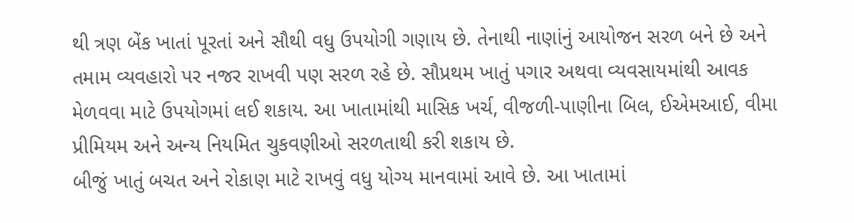થી ત્રણ બેંક ખાતાં પૂરતાં અને સૌથી વધુ ઉપયોગી ગણાય છે. તેનાથી નાણાંનું આયોજન સરળ બને છે અને તમામ વ્યવહારો પર નજર રાખવી પણ સરળ રહે છે. સૌપ્રથમ ખાતું પગાર અથવા વ્યવસાયમાંથી આવક મેળવવા માટે ઉપયોગમાં લઈ શકાય. આ ખાતામાંથી માસિક ખર્ચ, વીજળી-પાણીના બિલ, ઈએમઆઈ, વીમા પ્રીમિયમ અને અન્ય નિયમિત ચુકવણીઓ સરળતાથી કરી શકાય છે.
બીજું ખાતું બચત અને રોકાણ માટે રાખવું વધુ યોગ્ય માનવામાં આવે છે. આ ખાતામાં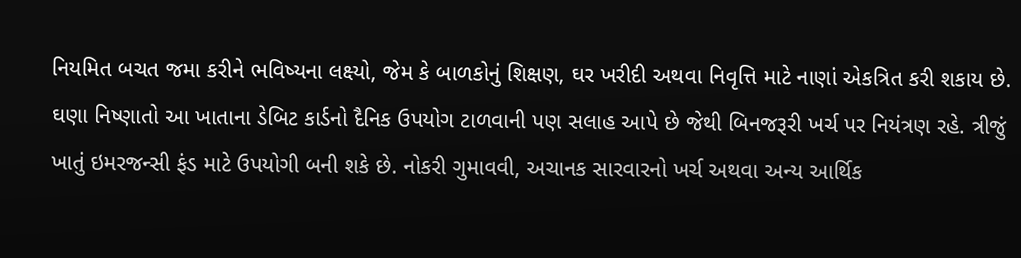નિયમિત બચત જમા કરીને ભવિષ્યના લક્ષ્યો, જેમ કે બાળકોનું શિક્ષણ, ઘર ખરીદી અથવા નિવૃત્તિ માટે નાણાં એકત્રિત કરી શકાય છે. ઘણા નિષ્ણાતો આ ખાતાના ડેબિટ કાર્ડનો દૈનિક ઉપયોગ ટાળવાની પણ સલાહ આપે છે જેથી બિનજરૂરી ખર્ચ પર નિયંત્રણ રહે. ત્રીજું ખાતું ઇમરજન્સી ફંડ માટે ઉપયોગી બની શકે છે. નોકરી ગુમાવવી, અચાનક સારવારનો ખર્ચ અથવા અન્ય આર્થિક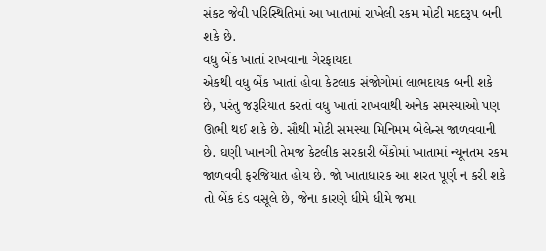સંકટ જેવી પરિસ્થિતિમાં આ ખાતામાં રાખેલી રકમ મોટી મદદરૂપ બની શકે છે.
વધુ બેંક ખાતાં રાખવાના ગેરફાયદા
એકથી વધુ બેંક ખાતાં હોવા કેટલાક સંજોગોમાં લાભદાયક બની શકે છે, પરંતુ જરૂરિયાત કરતાં વધુ ખાતાં રાખવાથી અનેક સમસ્યાઓ પણ ઊભી થઈ શકે છે. સૌથી મોટી સમસ્યા મિનિમમ બેલેન્સ જાળવવાની છે. ઘણી ખાનગી તેમજ કેટલીક સરકારી બેંકોમાં ખાતામાં ન્યૂનતમ રકમ જાળવવી ફરજિયાત હોય છે. જો ખાતાધારક આ શરત પૂર્ણ ન કરી શકે તો બેંક દંડ વસૂલે છે, જેના કારણે ધીમે ધીમે જમા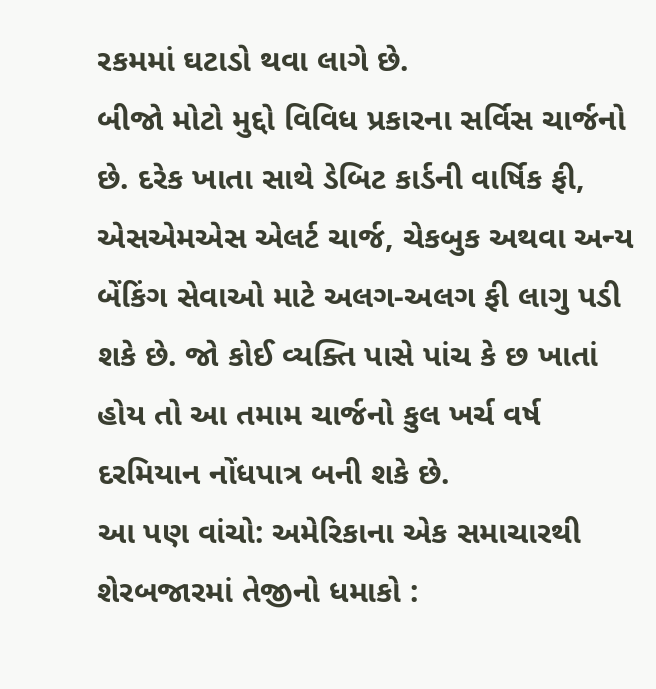રકમમાં ઘટાડો થવા લાગે છે.
બીજો મોટો મુદ્દો વિવિધ પ્રકારના સર્વિસ ચાર્જનો છે. દરેક ખાતા સાથે ડેબિટ કાર્ડની વાર્ષિક ફી, એસએમએસ એલર્ટ ચાર્જ, ચેકબુક અથવા અન્ય બેંકિંગ સેવાઓ માટે અલગ-અલગ ફી લાગુ પડી શકે છે. જો કોઈ વ્યક્તિ પાસે પાંચ કે છ ખાતાં હોય તો આ તમામ ચાર્જનો કુલ ખર્ચ વર્ષ દરમિયાન નોંધપાત્ર બની શકે છે.
આ પણ વાંચો: અમેરિકાના એક સમાચારથી શેરબજારમાં તેજીનો ધમાકો :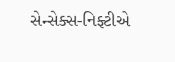સેન્સેક્સ-નિફ્ટીએ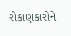રોકાણકારોને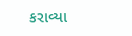કરાવ્યા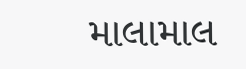માલામાલ